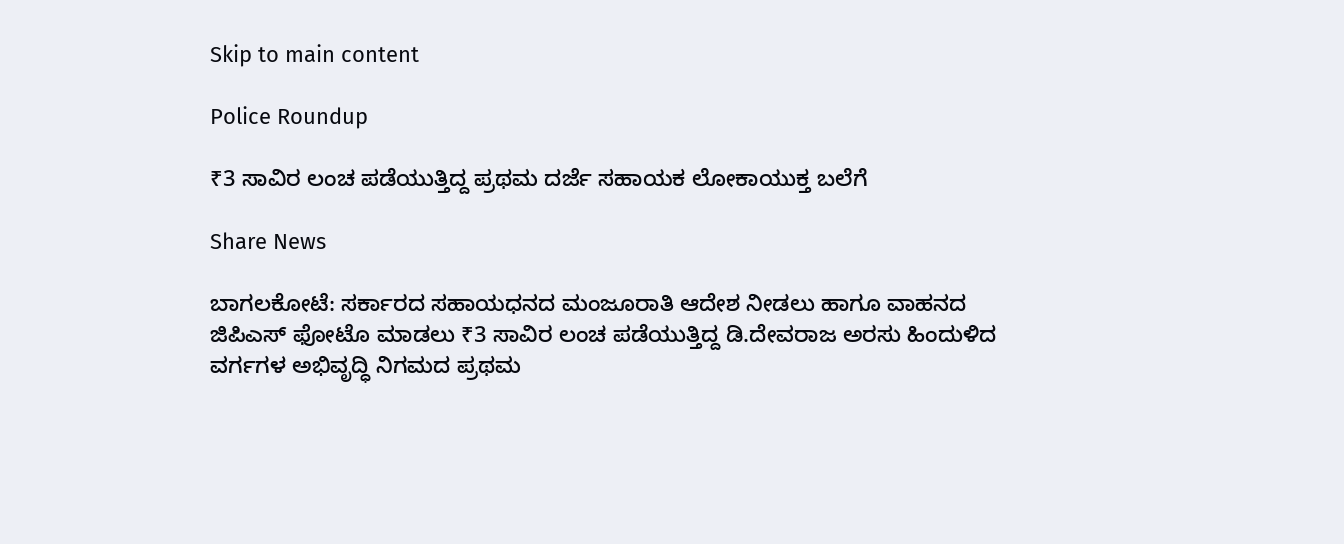Skip to main content

Police Roundup

₹3 ಸಾವಿರ ಲಂಚ ಪಡೆಯುತ್ತಿದ್ದ ಪ್ರಥಮ ದರ್ಜೆ ಸಹಾಯಕ ಲೋಕಾಯುಕ್ತ ಬಲೆಗೆ

Share News

ಬಾಗಲಕೋಟೆ: ಸರ್ಕಾರದ ಸಹಾಯಧನದ ಮಂಜೂರಾತಿ ಆದೇಶ ನೀಡಲು ಹಾಗೂ ವಾಹನದ ಜಿಪಿಎಸ್ ಫೋಟೊ ಮಾಡಲು ₹3 ಸಾವಿರ ಲಂಚ ಪಡೆಯುತ್ತಿದ್ದ ಡಿ.ದೇವರಾಜ ಅರಸು ಹಿಂದುಳಿದ ವರ್ಗಗಳ ಅಭಿವೃದ್ಧಿ ನಿಗಮದ ಪ್ರಥಮ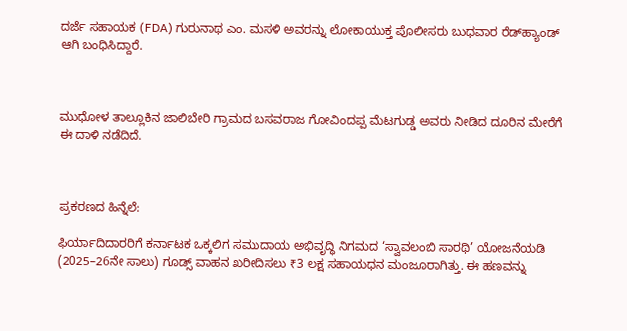ದರ್ಜೆ ಸಹಾಯಕ (FDA) ಗುರುನಾಥ ಎಂ. ಮಸಳಿ ಅವರನ್ನು ಲೋಕಾಯುಕ್ತ ಪೊಲೀಸರು ಬುಧವಾರ ರೆಡ್‌ಹ್ಯಾಂಡ್‌ ಆಗಿ ಬಂಧಿಸಿದ್ದಾರೆ.



ಮುಧೋಳ ತಾಲ್ಲೂಕಿನ ಜಾಲಿಬೇರಿ ಗ್ರಾಮದ ಬಸವರಾಜ ಗೋವಿಂದಪ್ಪ ಮೆಟಗುಡ್ಡ ಅವರು ನೀಡಿದ ದೂರಿನ ಮೇರೆಗೆ ಈ ದಾಳಿ ನಡೆದಿದೆ.



ಪ್ರಕರಣದ ಹಿನ್ನೆಲೆ:

ಫಿರ್ಯಾದಿದಾರರಿಗೆ ಕರ್ನಾಟಕ ಒಕ್ಕಲಿಗ ಸಮುದಾಯ ಅಭಿವೃದ್ಧಿ ನಿಗಮದ ‘ಸ್ವಾವಲಂಬಿ ಸಾರಥಿ’ ಯೋಜನೆಯಡಿ (2025–26ನೇ ಸಾಲು) ಗೂಡ್ಸ್ ವಾಹನ ಖರೀದಿಸಲು ₹3 ಲಕ್ಷ ಸಹಾಯಧನ ಮಂಜೂರಾಗಿತ್ತು. ಈ ಹಣವನ್ನು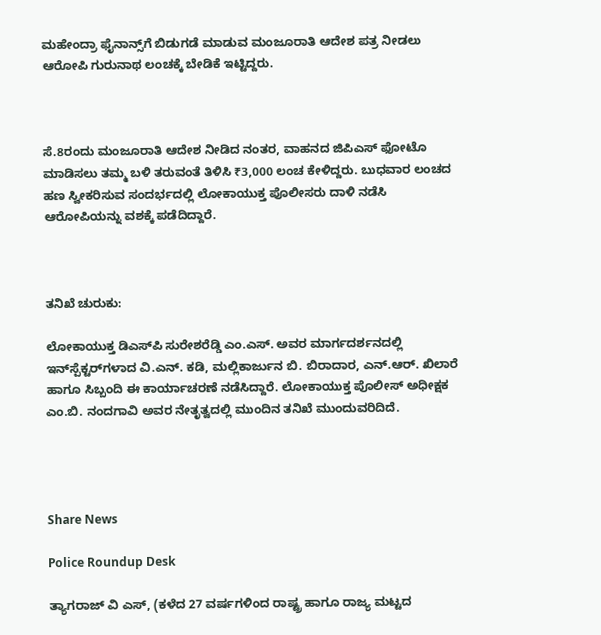ಮಹೇಂದ್ರಾ ಫೈನಾನ್ಸ್‌ಗೆ ಬಿಡುಗಡೆ ಮಾಡುವ ಮಂಜೂರಾತಿ ಆದೇಶ ಪತ್ರ ನೀಡಲು ಆರೋಪಿ ಗುರುನಾಥ ಲಂಚಕ್ಕೆ ಬೇಡಿಕೆ ಇಟ್ಟಿದ್ದರು.



ಸೆ.8ರಂದು ಮಂಜೂರಾತಿ ಆದೇಶ ನೀಡಿದ ನಂತರ, ವಾಹನದ ಜಿಪಿಎಸ್ ಫೋಟೊ ಮಾಡಿಸಲು ತಮ್ಮ ಬಳಿ ತರುವಂತೆ ತಿಳಿಸಿ ₹3,000 ಲಂಚ ಕೇಳಿದ್ದರು. ಬುಧವಾರ ಲಂಚದ ಹಣ ಸ್ವೀಕರಿಸುವ ಸಂದರ್ಭದಲ್ಲಿ ಲೋಕಾಯುಕ್ತ ಪೊಲೀಸರು ದಾಳಿ ನಡೆಸಿ ಆರೋಪಿಯನ್ನು ವಶಕ್ಕೆ ಪಡೆದಿದ್ದಾರೆ.



ತನಿಖೆ ಚುರುಕು:

ಲೋಕಾಯುಕ್ತ ಡಿಎಸ್‌ಪಿ ಸುರೇಶರೆಡ್ಡಿ ಎಂ.ಎಸ್. ಅವರ ಮಾರ್ಗದರ್ಶನದಲ್ಲಿ ಇನ್‌ಸ್ಪೆಕ್ಟರ್‌ಗಳಾದ ವಿ.ಎನ್. ಕಡಿ, ಮಲ್ಲಿಕಾರ್ಜುನ ಬಿ. ಬಿರಾದಾರ, ಎನ್.ಆರ್. ಖಿಲಾರೆ ಹಾಗೂ ಸಿಬ್ಬಂದಿ ಈ ಕಾರ್ಯಾಚರಣೆ ನಡೆಸಿದ್ದಾರೆ. ಲೋಕಾಯುಕ್ತ ಪೊಲೀಸ್ ಅಧೀಕ್ಷಕ ಎಂ.ಬಿ. ನಂದಗಾವಿ ಅವರ ನೇತೃತ್ವದಲ್ಲಿ ಮುಂದಿನ ತನಿಖೆ ಮುಂದುವರಿದಿದೆ.




Share News

Police Roundup Desk

ತ್ಯಾಗರಾಜ್ ವಿ ಎಸ್, (ಕಳೆದ 27 ವರ್ಷಗಳಿಂದ ರಾಷ್ಟ್ರ ಹಾಗೂ ರಾಜ್ಯ ಮಟ್ಟದ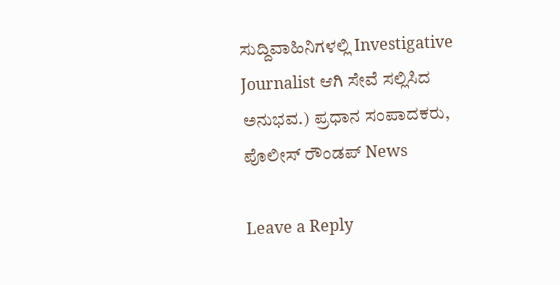ಸುದ್ದಿವಾಹಿನಿಗಳಲ್ಲಿ Investigative Journalist ಆಗಿ ಸೇವೆ ಸಲ್ಲಿಸಿದ ಅನುಭವ.) ಪ್ರಧಾನ ಸಂಪಾದಕರು, ಪೊಲೀಸ್ ರೌಂಡಪ್ News

Leave a Reply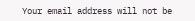Your email address will not be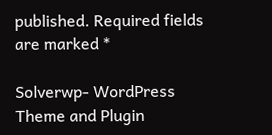published. Required fields are marked *

Solverwp- WordPress Theme and Plugin